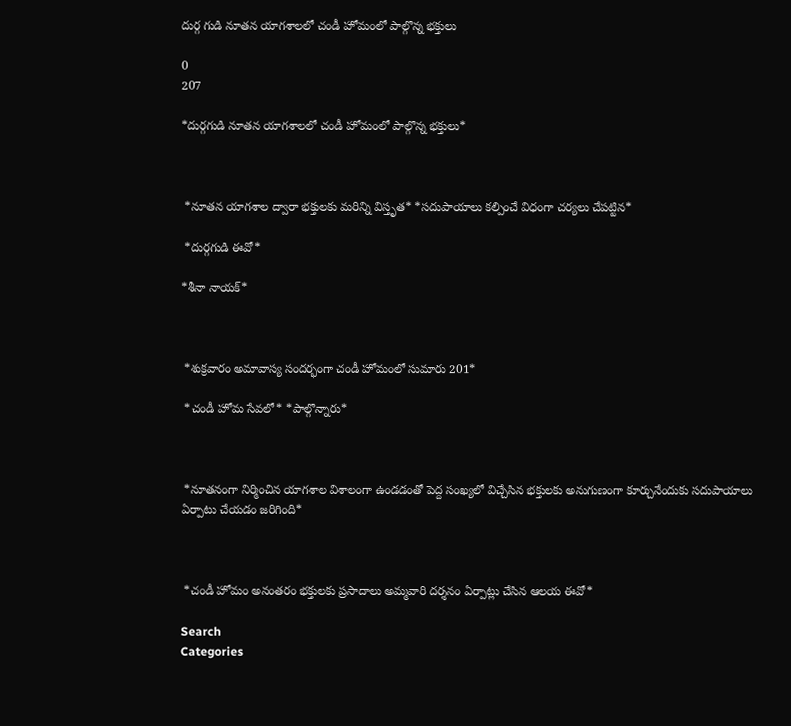దుర్గ గుడి నూతన యాగశాలలో చండీ హోమంలో పాల్గొన్న భక్తులు

0
207

*దుర్గగుడి నూతన యాగశాలలో చండీ హోమంలో పాల్గొన్న భక్తులు*



 *నూతన యాగశాల ద్వారా భక్తులకు మరిన్ని విస్తృత* *సదుపాయాలు కల్పించే విధంగా చర్యలు చేపట్టిన*

 *దుర్గగుడి ఈవో*

*శీనా నాయక్*



 *శుక్రవారం అమావాస్య సందర్భంగా చండీ హోమంలో సుమారు 201*

 *చండీ హోమ సేవలో* *పాల్గొన్నారు*



 *నూతనంగా నిర్మించిన యాగశాల విశాలంగా ఉండడంతో పెద్ద సంఖ్యలో విచ్చేసిన భక్తులకు అనుగుణంగా కూర్చునేందుకు సదుపాయాలు ఏర్పాటు చేయడం జరిగింది*



 *చండీ హోమం అనంతరం భక్తులకు ప్రసాదాలు అమ్మవారి దర్శనం ఏర్పాట్లు చేసిన ఆలయ ఈవో*

Search
Categories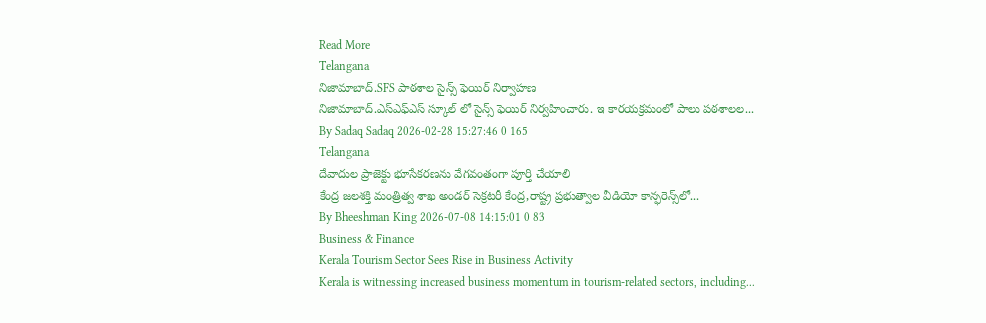Read More
Telangana
నిజామాబాద్.SFS పాఠశాల సైన్స్ ఫెయిర్ నిర్వాహణ
నిజామాబాద్.ఎస్ఎఫ్ఎస్ స్కూల్ లో సైన్స్ ఫెయిర్ నిర్వహించారు. ఇ కారయక్రమంలో పాలు పఠశాలల...
By Sadaq Sadaq 2026-02-28 15:27:46 0 165
Telangana
దేవాదుల ప్రాజెక్టు భూసేకరణను వేగవంతంగా పూర్తి చేయాలి
కేంద్ర జలశక్తి మంత్రిత్వ శాఖ అండర్ సెక్రటరీ కేంద్ర,రాష్ట్ర ప్రభుత్వాల వీడియో కాన్ఫరెన్స్‌లో...
By Bheeshman King 2026-07-08 14:15:01 0 83
Business & Finance
Kerala Tourism Sector Sees Rise in Business Activity
Kerala is witnessing increased business momentum in tourism-related sectors, including...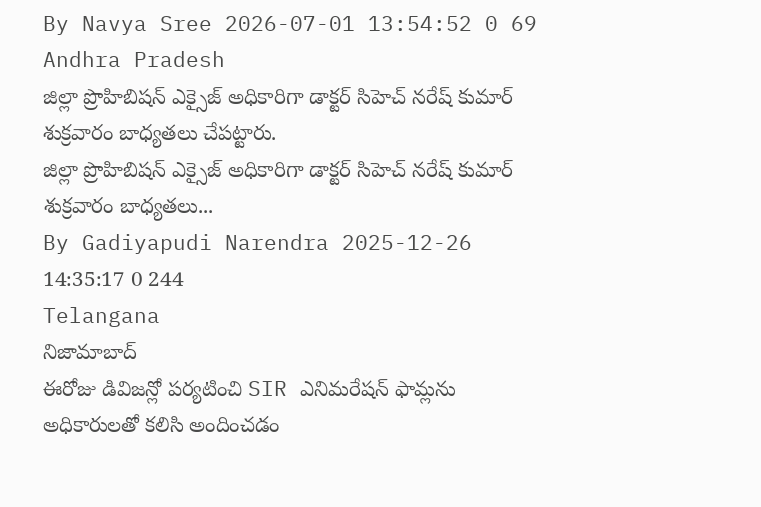By Navya Sree 2026-07-01 13:54:52 0 69
Andhra Pradesh
జిల్లా ప్రొహిబిషన్ ఎక్సైజ్ అధికారిగా డాక్టర్ సిహెచ్ నరేష్ కుమార్  శుక్రవారం బాధ్యతలు చేపట్టారు.
జిల్లా ప్రొహిబిషన్ ఎక్సైజ్ అధికారిగా డాక్టర్ సిహెచ్ నరేష్ కుమార్  శుక్రవారం బాధ్యతలు...
By Gadiyapudi Narendra 2025-12-26 14:35:17 0 244
Telangana
నిజామాబాద్
ఈరోజు డివిజన్లో పర్యటించి SIR ఎనిమరేషన్ ఫామ్లను అధికారులతో కలిసి అందించడం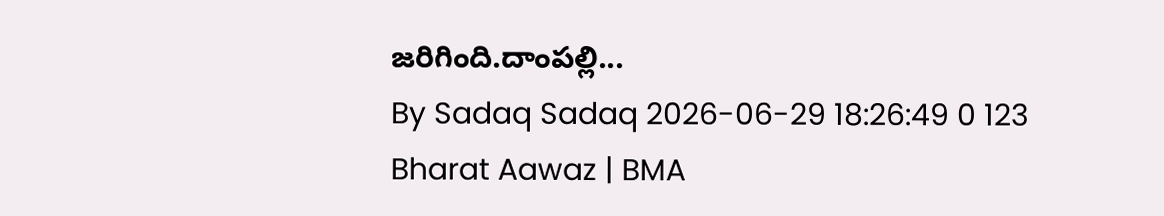జరిగింది.దాంపల్లి...
By Sadaq Sadaq 2026-06-29 18:26:49 0 123
Bharat Aawaz | BMA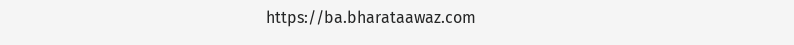https://ba.bharataawaz.com